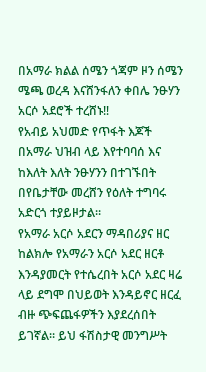በአማራ ክልል ሰሜን ጎጃም ዞን ሰሜን ሜጫ ወረዳ እናሸንፋለን ቀበሌ ንፁሃን አርሶ አደሮች ተረሸኑ‼
የአብይ አህመድ የጥፋት እጆች በአማራ ህዝብ ላይ እየተባባሰ እና ከእለት እለት ንፁሃንን በተገኙበት በየቤታቸው መረሸን የዕለት ተግባሩ አድርጎ ተያይዞታል።
የአማራ አርሶ አደርን ማዳበሪያና ዘር ከልክሎ የአማራን አርሶ አደር ዘርቶ እንዳያመርት የተሴረበት አርሶ አደር ዛሬ ላይ ደግሞ በህይወት እንዳይኖር ዘርፈ ብዙ ጭፍጨፋዎችን እያደረሰበት ይገኛል። ይህ ፋሽስታዊ መንግሥት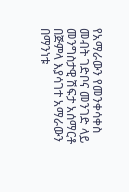የአማራውን የመንቀሳቀስ መብት ገድቦና መንገድ ላይ መንግስታዊ ሽፍታ አሰማርቶ በጅምላ እያሳገተ አማራውን በማንነቱ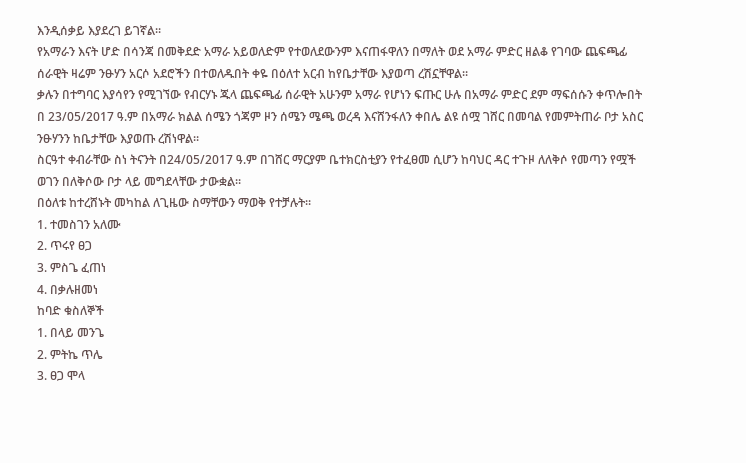እንዲሰቃይ እያደረገ ይገኛል።
የአማራን እናት ሆድ በሳንጃ በመቅደድ አማራ አይወለድም የተወለደውንም እናጠፋዋለን በማለት ወደ አማራ ምድር ዘልቆ የገባው ጨፍጫፊ ሰራዊት ዛሬም ንፁሃን አርሶ አደሮችን በተወለዱበት ቀዬ በዕለተ አርብ ከየቤታቸው እያወጣ ረሽኗቸዋል።
ቃሉን በተግባር እያሳየን የሚገኘው የብርሃኑ ጁላ ጨፍጫፊ ሰራዊት አሁንም አማራ የሆነን ፍጡር ሁሉ በአማራ ምድር ደም ማፍሰሱን ቀጥሎበት በ 23/05/2017 ዓ.ም በአማራ ክልል ሰሜን ጎጃም ዞን ሰሜን ሜጫ ወረዳ እናሸንፋለን ቀበሌ ልዩ ሰሟ ገሸር በመባል የመምትጠራ ቦታ አስር ንፁሃንን ከቤታቸው እያወጡ ረሽነዋል።
ስርዓተ ቀብራቸው ስነ ትናንት በ24/05/2017 ዓ.ም በገሸር ማርያም ቤተክርስቲያን የተፈፀመ ሲሆን ከባህር ዳር ተጉዞ ለለቅሶ የመጣን የሟች ወገን በለቅሶው ቦታ ላይ መግደላቸው ታውቋል።
በዕለቱ ከተረሸኑት መካከል ለጊዜው ስማቸውን ማወቅ የተቻሉት።
1. ተመስገን አለሙ
2. ጥሩየ ፀጋ
3. ምስጌ ፈጠነ
4. በቃሉዘመነ
ከባድ ቁስለኞች
1. በላይ መንጌ
2. ምትኬ ጥሌ
3. ፀጋ ሞላ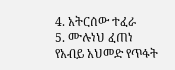4. አትርሰው ተፈራ
5. ሙሉነህ ፈጠነ
የአብይ አህመድ የጥፋት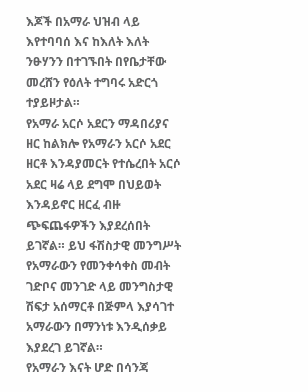እጆች በአማራ ህዝብ ላይ እየተባባሰ እና ከእለት እለት ንፁሃንን በተገኙበት በየቤታቸው መረሸን የዕለት ተግባሩ አድርጎ ተያይዞታል።
የአማራ አርሶ አደርን ማዳበሪያና ዘር ከልክሎ የአማራን አርሶ አደር ዘርቶ እንዳያመርት የተሴረበት አርሶ አደር ዛሬ ላይ ደግሞ በህይወት እንዳይኖር ዘርፈ ብዙ ጭፍጨፋዎችን እያደረሰበት ይገኛል። ይህ ፋሽስታዊ መንግሥት የአማራውን የመንቀሳቀስ መብት ገድቦና መንገድ ላይ መንግስታዊ ሽፍታ አሰማርቶ በጅምላ እያሳገተ አማራውን በማንነቱ እንዲሰቃይ እያደረገ ይገኛል።
የአማራን እናት ሆድ በሳንጃ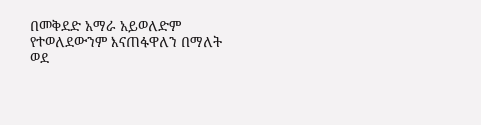በመቅደድ አማራ አይወለድም የተወለደውንም እናጠፋዋለን በማለት ወደ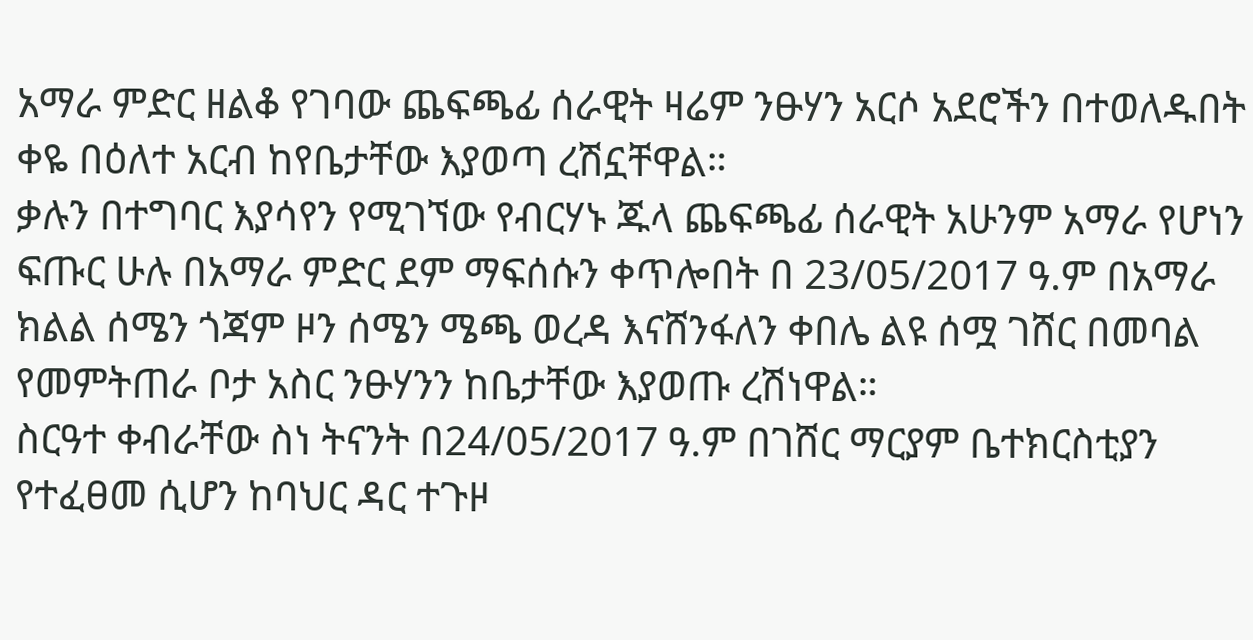አማራ ምድር ዘልቆ የገባው ጨፍጫፊ ሰራዊት ዛሬም ንፁሃን አርሶ አደሮችን በተወለዱበት ቀዬ በዕለተ አርብ ከየቤታቸው እያወጣ ረሽኗቸዋል።
ቃሉን በተግባር እያሳየን የሚገኘው የብርሃኑ ጁላ ጨፍጫፊ ሰራዊት አሁንም አማራ የሆነን ፍጡር ሁሉ በአማራ ምድር ደም ማፍሰሱን ቀጥሎበት በ 23/05/2017 ዓ.ም በአማራ ክልል ሰሜን ጎጃም ዞን ሰሜን ሜጫ ወረዳ እናሸንፋለን ቀበሌ ልዩ ሰሟ ገሸር በመባል የመምትጠራ ቦታ አስር ንፁሃንን ከቤታቸው እያወጡ ረሽነዋል።
ስርዓተ ቀብራቸው ስነ ትናንት በ24/05/2017 ዓ.ም በገሸር ማርያም ቤተክርስቲያን የተፈፀመ ሲሆን ከባህር ዳር ተጉዞ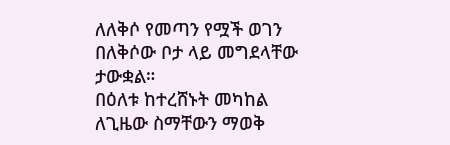ለለቅሶ የመጣን የሟች ወገን በለቅሶው ቦታ ላይ መግደላቸው ታውቋል።
በዕለቱ ከተረሸኑት መካከል ለጊዜው ስማቸውን ማወቅ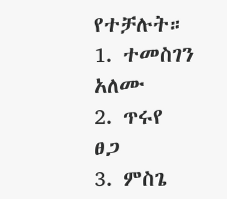የተቻሉት።
1. ተመስገን አለሙ
2. ጥሩየ ፀጋ
3. ምስጌ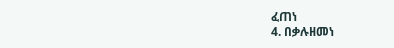ፈጠነ
4. በቃሉዘመነ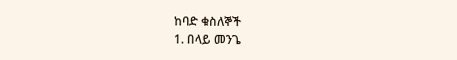ከባድ ቁስለኞች
1. በላይ መንጌ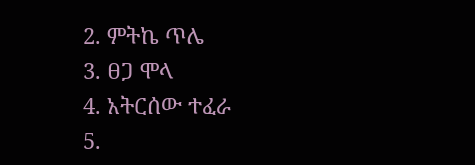2. ምትኬ ጥሌ
3. ፀጋ ሞላ
4. አትርሰው ተፈራ
5.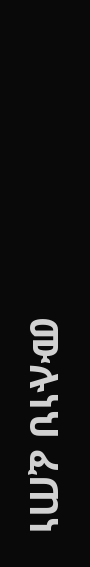ሙሉነህ ፈጠነ